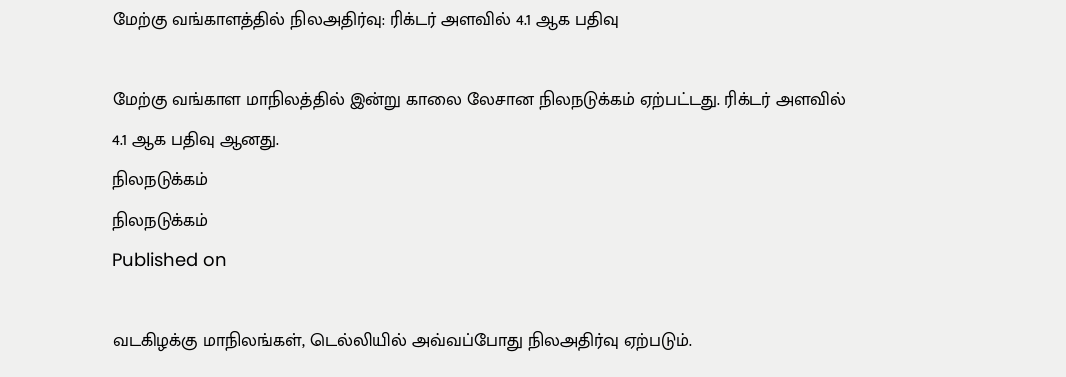மேற்கு வங்காளத்தில் நிலஅதிர்வு: ரிக்டர் அளவில் 4.1 ஆக பதிவு

மேற்கு வங்காள மாநிலத்தில் இன்று காலை லேசான நிலநடுக்கம் ஏற்பட்டது. ரிக்டர் அளவில் 4.1 ஆக பதிவு ஆனது.
நிலநடுக்கம்
நிலநடுக்கம்
Published on

வடகிழக்கு மாநிலங்கள், டெல்லியில் அவ்வப்போது நிலஅதிர்வு ஏற்படும்.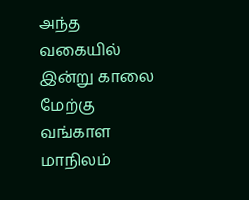அந்த வகையில் இன்று காலை மேற்கு வங்காள மாநிலம்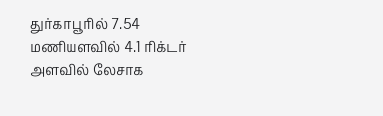துர்காபூரில் 7.54 மணியளவில் 4.1 ரிக்டர் அளவில் லேசாக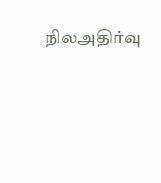நிலஅதிர்வு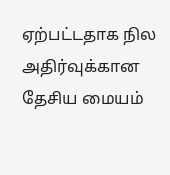ஏற்பட்டதாக நில அதிர்வுக்கான தேசிய மையம்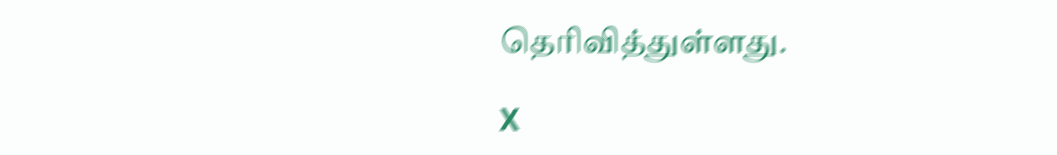தெரிவித்துள்ளது.

X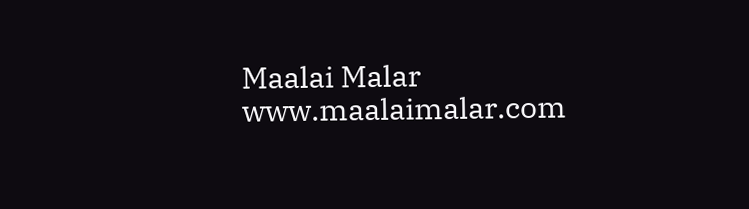Maalai Malar
www.maalaimalar.com